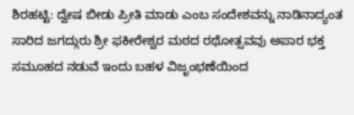ಶಿರಹಟ್ಟಿ: ದ್ವೇಷ ಬೀಡು ಪ್ರೀತಿ ಮಾಡು ಎಂಬ ಸಂದೇಶವನ್ನು ನಾಡಿನಾದ್ಯಂತ ಸಾರಿದ ಜಗದ್ಗುರು ಶ್ರೀ ಫಕೀರೇಶ್ವರ ಮಠದ ರಥೋತ್ಸವವು ಅಪಾರ ಭಕ್ತ ಸಮೂಹದ ನಡುವೆ ಇಂದು ಬಹಳ ವಿಜೃಂಭಣೆಯಿಂದ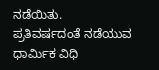ನಡೆಯಿತು.
ಪ್ರತಿವರ್ಷದಂತೆ ನಡೆಯುವ ಧಾರ್ಮಿಕ ವಿಧಿ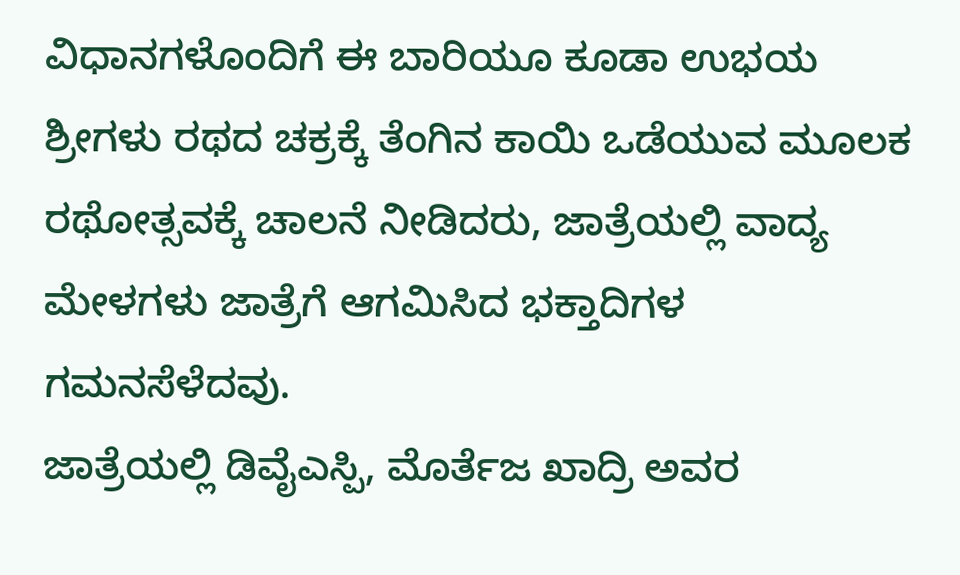ವಿಧಾನಗಳೊಂದಿಗೆ ಈ ಬಾರಿಯೂ ಕೂಡಾ ಉಭಯ ಶ್ರೀಗಳು ರಥದ ಚಕ್ರಕ್ಕೆ ತೆಂಗಿನ ಕಾಯಿ ಒಡೆಯುವ ಮೂಲಕ ರಥೋತ್ಸವಕ್ಕೆ ಚಾಲನೆ ನೀಡಿದರು, ಜಾತ್ರೆಯಲ್ಲಿ ವಾದ್ಯ ಮೇಳಗಳು ಜಾತ್ರೆಗೆ ಆಗಮಿಸಿದ ಭಕ್ತಾದಿಗಳ ಗಮನಸೆಳೆದವು.
ಜಾತ್ರೆಯಲ್ಲಿ ಡಿವೈಎಸ್ಪಿ, ಮೊರ್ತೆಜ ಖಾದ್ರಿ ಅವರ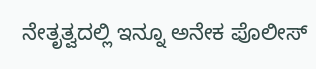ನೇತೃತ್ವದಲ್ಲಿ ಇನ್ನೂ ಅನೇಕ ಪೊಲೀಸ್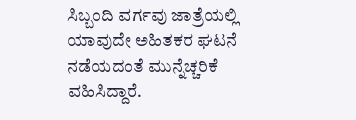ಸಿಬ್ಬಂದಿ ವರ್ಗವು ಜಾತ್ರೆಯಲ್ಲಿ ಯಾವುದೇ ಅಹಿತಕರ ಘಟನೆ ನಡೆಯದಂತೆ ಮುನ್ನೆಚ್ಚರಿಕೆ ವಹಿಸಿದ್ದಾರೆ.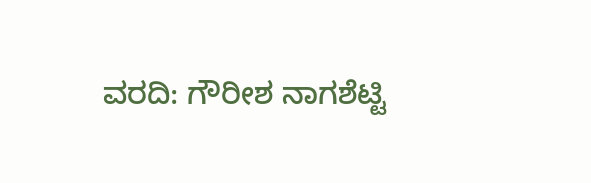ವರದಿ: ಗೌರೀಶ ನಾಗಶೆಟ್ಟಿ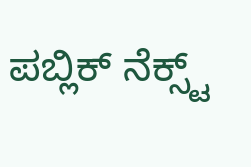ಪಬ್ಲಿಕ್ ನೆಕ್ಸ್ಟ್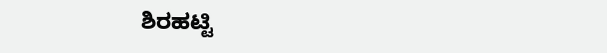ಶಿರಹಟ್ಟಿ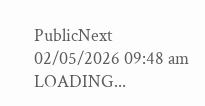PublicNext
02/05/2026 09:48 am
LOADING...